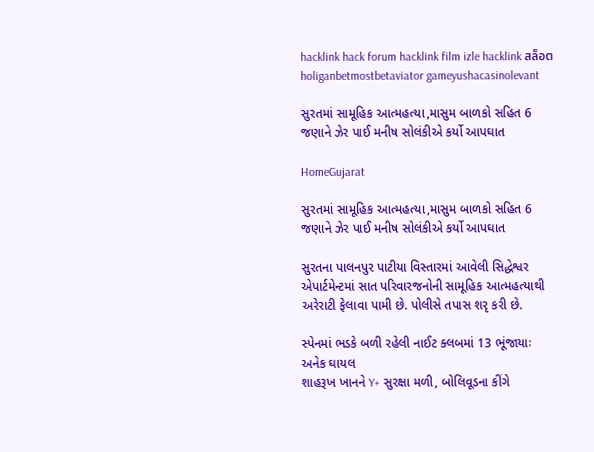hacklink hack forum hacklink film izle hacklink สล็อตholiganbetmostbetaviator gameyushacasinolevant

સુરતમાં સામૂહિક આત્મહત્યા,માસુમ બાળકો સહિત 6 જણાને ઝેર પાઈ મનીષ સોલંકીએ કર્યો આપઘાત

HomeGujarat

સુરતમાં સામૂહિક આત્મહત્યા,માસુમ બાળકો સહિત 6 જણાને ઝેર પાઈ મનીષ સોલંકીએ કર્યો આપઘાત

સુરતના પાલનપુર પાટીયા વિસ્તારમાં આવેલી સિદ્ધેશ્વર એપાર્ટમેન્ટમાં સાત પરિવારજનોની સામૂહિક આત્મહત્યાથી અરેરાટી ફેલાવા પામી છે. પોલીસે તપાસ શરૃ કરી છે.

સ્પેનમાં ભડકે બળી રહેલી નાઈટ ક્લબમાં 13 ભૂંજાયાઃ અનેક ઘાયલ
શાહરૂખ ખાનને Y+ સુરક્ષા મળી, બોલિવૂડના કીંગે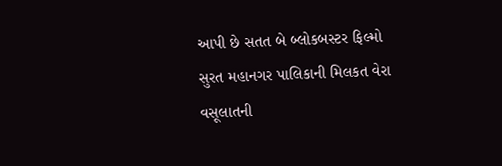આપી છે સતત બે બ્લોકબસ્ટર ફિલ્મો
સુરત મહાનગર પાલિકાની મિલકત વેરા વસૂલાતની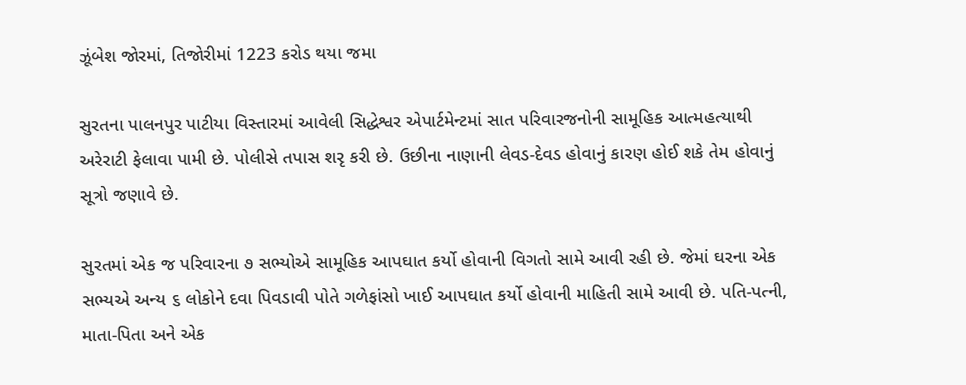ઝૂંબેશ જોરમાં, તિજોરીમાં 1223 કરોડ થયા જમા

સુરતના પાલનપુર પાટીયા વિસ્તારમાં આવેલી સિદ્ધેશ્વર એપાર્ટમેન્ટમાં સાત પરિવારજનોની સામૂહિક આત્મહત્યાથી અરેરાટી ફેલાવા પામી છે. પોલીસે તપાસ શરૃ કરી છે. ઉછીના નાણાની લેવડ-દેવડ હોવાનું કારણ હોઈ શકે તેમ હોવાનું સૂત્રો જણાવે છે.

સુરતમાં એક જ પરિવારના ૭ સભ્યોએ સામૂહિક આપઘાત કર્યો હોવાની વિગતો સામે આવી રહી છે. જેમાં ઘરના એક સભ્યએ અન્ય ૬ લોકોને દવા પિવડાવી પોતે ગળેફાંસો ખાઈ આપઘાત કર્યો હોવાની માહિતી સામે આવી છે. પતિ-પત્ની, માતા-પિતા અને એક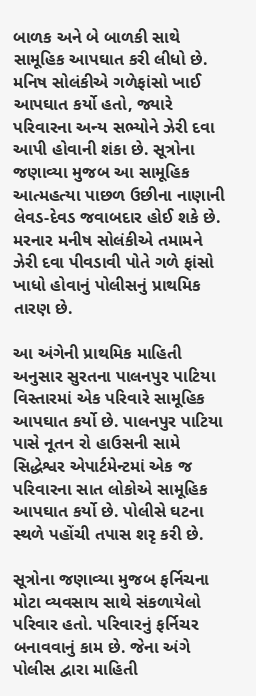બાળક અને બે બાળકી સાથે સામૂહિક આપઘાત કરી લીધો છે. મનિષ સોલંકીએ ગળેફાંસો ખાઈ આપઘાત કર્યો હતો, જ્યારે પરિવારના અન્ય સભ્યોને ઝેરી દવા આપી હોવાની શંકા છે. સૂત્રોના જણાવ્યા મુજબ આ સામૂહિક આત્મહત્યા પાછળ ઉછીના નાણાની લેવડ-દેવડ જવાબદાર હોઈ શકે છે. મરનાર મનીષ સોલંકીએ તમામને ઝેરી દવા પીવડાવી પોતે ગળે ફાંસો ખાધો હોવાનું પોલીસનું પ્રાથમિક તારણ છે.

આ અંગેની પ્રાથમિક માહિતી અનુસાર સુરતના પાલનપુર પાટિયા વિસ્તારમાં એક પરિવારે સામૂહિક આપઘાત કર્યો છે. પાલનપુર પાટિયા પાસે નૂતન રો હાઉસની સામે સિદ્ધેશ્વર એપાર્ટમેન્ટમાં એક જ પરિવારના સાત લોકોએ સામૂહિક આપઘાત કર્યો છે. પોલીસે ઘટના સ્થળે પહોંચી તપાસ શરૃ કરી છે.

સૂત્રોના જણાવ્યા મુજબ ફર્નિચના મોટા વ્યવસાય સાથે સંકળાયેલો પરિવાર હતો. પરિવારનું ફર્નિચર બનાવવાનું કામ છે. જેના અંગે પોલીસ દ્વારા માહિતી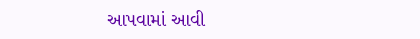આપવામાં આવી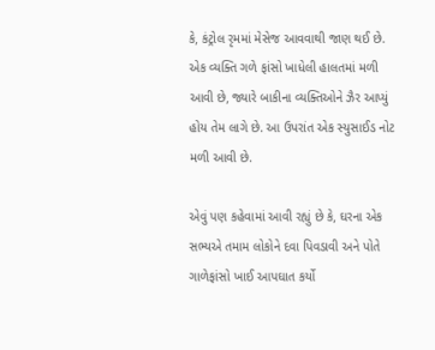કે, કંટ્રોલ રૃમમાં મેસેજ આવવાથી જાણ થઈ છે. એક વ્યક્તિ ગળે ફાંસો ખાધેલી હાલતમાં મળી આવી છે, જ્યારે બાકીના વ્યક્તિઓને ઝૈર આપ્યું હોય તેમ લાગે છે. આ ઉપરાંત એક સ્યુસાઈડ નોટ મળી આવી છે.

એવું પણ કહેવામાં આવી રહ્યું છે કે, ઘરના એક સભ્યએ તમામ લોકોને દવા પિવડાવી અને પોતે ગાળેફાંસો ખાઈ આપઘાત કર્યો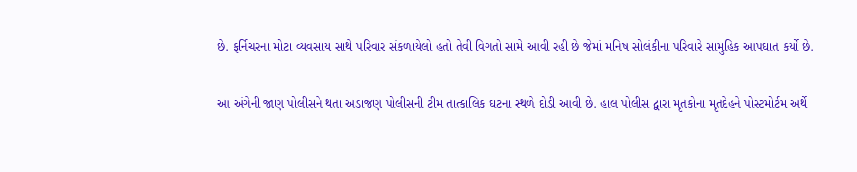છે. ફર્નિચરના મોટા વ્યવસાય સાથે પરિવાર સંકળાયેલો હતો તેવી વિગતો સામે આવી રહી છે જેમાં મનિષ સોલંકીના પરિવારે સામુહિક આપઘાત કર્યો છે.

આ અંગેની જાણ પોલીસને થતા અડાજણ પોલીસની ટીમ તાત્કાલિક ઘટના સ્થળે દોડી આવી છે. હાલ પોલીસ દ્વારા મૃતકોના મૃતદેહને પોસ્ટમોર્ટમ અર્થે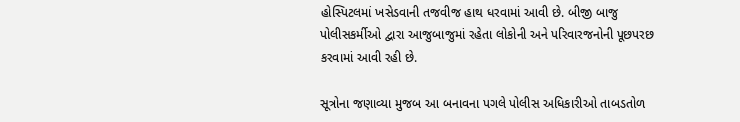હોસ્પિટલમાં ખસેડવાની તજવીજ હાથ ધરવામાં આવી છે. બીજી બાજુ પોલીસકર્મીઓ દ્વારા આજુબાજુમાં રહેતા લોકોની અને પરિવારજનોની પૂછપરછ કરવામાં આવી રહી છે.

સૂત્રોના જણાવ્યા મુજબ આ બનાવના પગલે પોલીસ અધિકારીઓ તાબડતોળ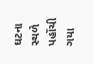ઘટના સ્થળે પહોંચી ગયા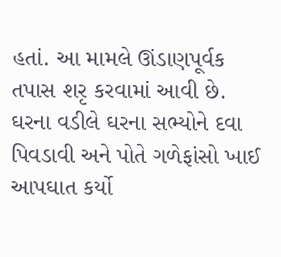હતાં. આ મામલે ઊંડાણપૂર્વક તપાસ શરૃ કરવામાં આવી છે. ઘરના વડીલે ઘરના સભ્યોને દવા પિવડાવી અને પોતે ગળેફાંસો ખાઈ આપઘાત કર્યો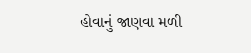હોવાનું જાણવા મળી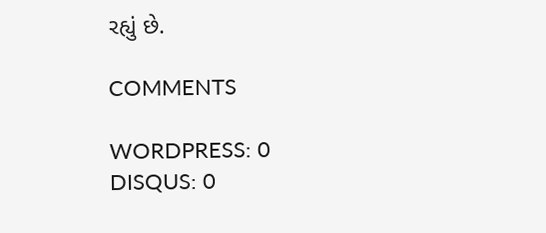રહ્યું છે.

COMMENTS

WORDPRESS: 0
DISQUS: 0